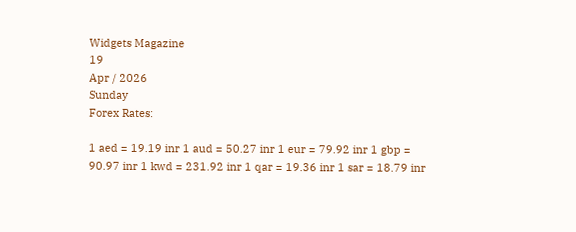Widgets Magazine
19
Apr / 2026
Sunday
Forex Rates:

1 aed = 19.19 inr 1 aud = 50.27 inr 1 eur = 79.92 inr 1 gbp = 90.97 inr 1 kwd = 231.92 inr 1 qar = 19.36 inr 1 sar = 18.79 inr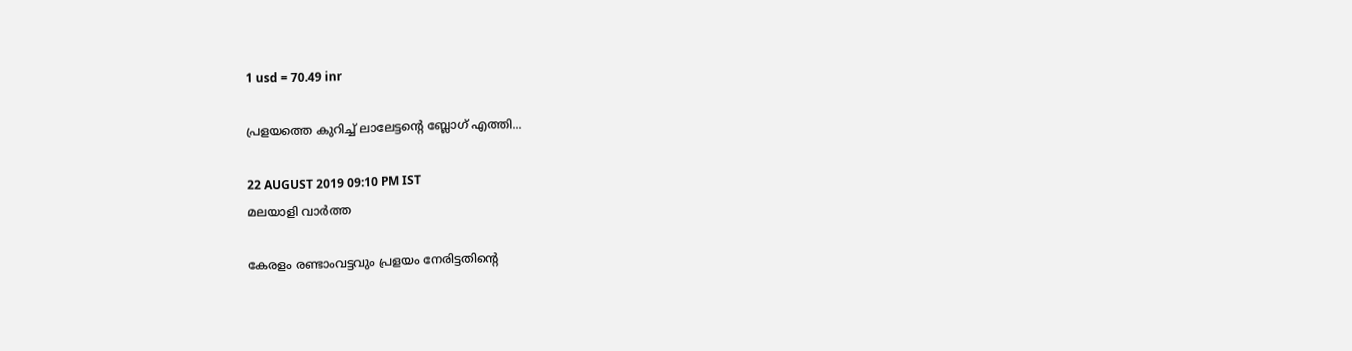1 usd = 70.49 inr

പ്രളയത്തെ കുറിച്ച് ലാലേട്ടന്റെ ബ്ലോഗ് എത്തി...

22 AUGUST 2019 09:10 PM IST
മലയാളി വാര്‍ത്ത

കേരളം രണ്ടാംവട്ടവും പ്രളയം നേരിട്ടതിന്റെ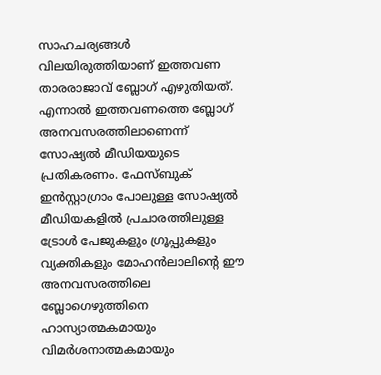സാഹചര്യങ്ങള്‍ വിലയിരുത്തിയാണ് ഇത്തവണ താരരാജാവ് ബ്ലോഗ് എഴുതിയത്. എന്നാല്‍ ഇത്തവണത്തെ ബ്ലോഗ് അനവസരത്തിലാണെന്ന് സോഷ്യല്‍ മീഡിയയുടെ പ്രതികരണം. ഫേസ്ബുക് ഇന്‍സ്റ്റാഗ്രാം പോലുള്ള സോഷ്യല്‍ മീഡിയകളില്‍ പ്രചാരത്തിലുള്ള ട്രോള്‍ പേജുകളും ഗ്രൂപ്പുകളും വ്യക്തികളും മോഹന്‍ലാലിന്റെ ഈ അനവസരത്തിലെ ബ്ലോഗെഴുത്തിനെ ഹാസ്യാത്മകമായും വിമര്‍ശനാത്മകമായും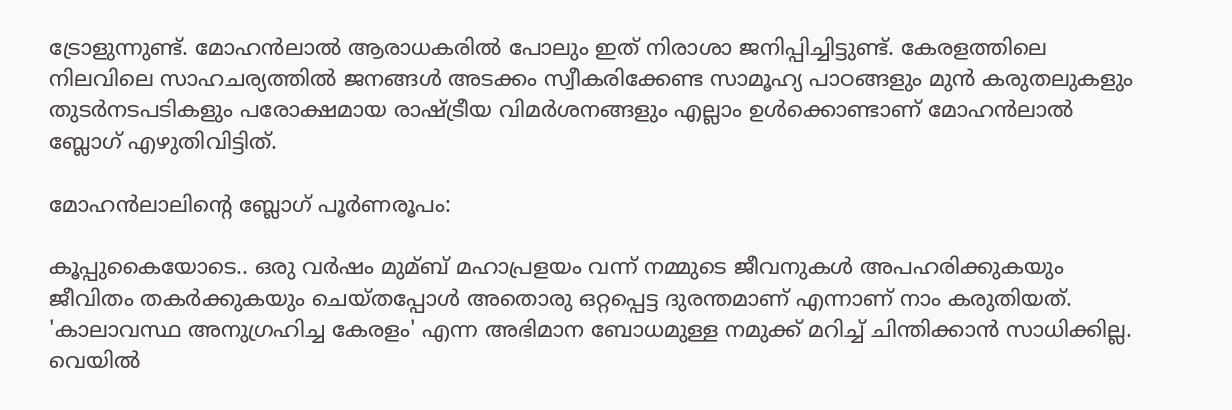ട്രോളുന്നുണ്ട്. മോഹന്‍ലാല്‍ ആരാധകരില്‍ പോലും ഇത് നിരാശാ ജനിപ്പിച്ചിട്ടുണ്ട്. കേരളത്തിലെ നിലവിലെ സാഹചര്യത്തില്‍ ജനങ്ങള്‍ അടക്കം സ്വീകരിക്കേണ്ട സാമൂഹ്യ പാഠങ്ങളും മുന്‍ കരുതലുകളും തുടര്‍നടപടികളും പരോക്ഷമായ രാഷ്ട്രീയ വിമര്‍ശനങ്ങളും എല്ലാം ഉള്‍ക്കൊണ്ടാണ് മോഹന്‍ലാല്‍ ബ്ലോഗ് എഴുതിവിട്ടിത്.

മോഹന്‍ലാലിന്റെ ബ്ലോഗ് പൂര്‍ണരൂപം:

കൂപ്പുകൈയോടെ.. ഒരു വര്‍ഷം മുമ്ബ് മഹാപ്രളയം വന്ന് നമ്മുടെ ജീവനുകള്‍ അപഹരിക്കുകയും ജീവിതം തകര്‍ക്കുകയും ചെയ്തപ്പോള്‍ അതൊരു ഒറ്റപ്പെട്ട ദുരന്തമാണ് എന്നാണ് നാം കരുതിയത്. 'കാലാവസ്ഥ അനുഗ്രഹിച്ച കേരളം' എന്ന അഭിമാന ബോധമുള്ള നമുക്ക് മറിച്ച് ചിന്തിക്കാന്‍ സാധിക്കില്ല. വെയില്‍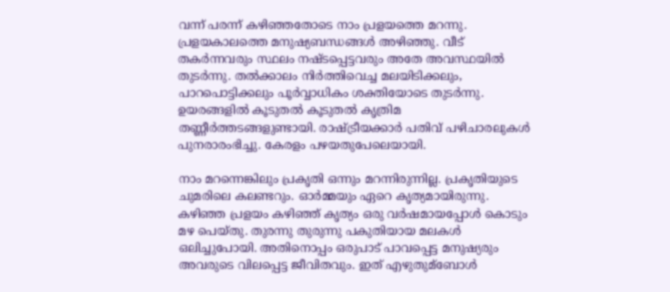വന്ന് പരന്ന് കഴിഞ്ഞതോടെ നാം പ്രളയത്തെ മറന്നു. പ്രളയകാലത്തെ മനുഷ്യബന്ധങ്ങള്‍ അഴിഞ്ഞു. വീട് തകര്‍ന്നവരും സ്ഥലം നഷ്ടപ്പെട്ടവരും അതേ അവസ്ഥയില്‍ തുടര്‍ന്നു. തല്‍ക്കാലം നിര്‍ത്തിവെച്ച മലയിടിക്കലും, പാറപൊട്ടിക്കലും പൂര്‍വ്വാധികം ശക്തിയോടെ തുടര്‍ന്നു. ഉയരങ്ങളില്‍ കൂടുതല്‍ കൂടുതല്‍ കൃത്രിമ തണ്ണീര്‍ത്തടങ്ങളുണ്ടായി. രാഷ്ട്രീയക്കാര്‍ പതിവ് പഴിചാരലുകള്‍ പുനരാരംഭിച്ചു. കേരളം പഴയതുപേലെയായി.

നാം മറന്നെങ്കിലും പ്രകൃതി ഒന്നും മറന്നിരുന്നില്ല. പ്രകൃതിയുടെ ചുമരിലെ കലണ്ടറും. ഓര്‍മ്മയും ഏറെ കൃത്യമായിരുന്നു. കഴിഞ്ഞ പ്രളയം കഴിഞ്ഞ് കൃത്യം ഒരു വര്‍ഷമായപ്പോള്‍ കൊടും മഴ പെയ്തു. തുരന്നു തുരുന്നു പകുതിയായ മലകള്‍ ഒലിച്ചുപോയി. അതിനൊപ്പം ഒരുപാട് പാവപ്പെട്ട മനുഷ്യരും അവരുടെ വിലപ്പെട്ട ജീവിതവും. ഇത് എഴുതുമ്‌ബോള്‍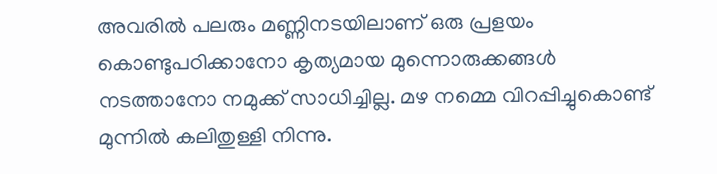അവരില്‍ പലരും മണ്ണിനടയിലാണ് ഒരു പ്രളയം കൊണ്ടുപഠിക്കാനോ കൃത്യമായ മുന്നൊരുക്കങ്ങള്‍ നടത്താനോ നമുക്ക് സാധിച്ചില്ല. മഴ നമ്മെ വിറപ്പിച്ചുകൊണ്ട് മുന്നില്‍ കലിതുള്ളി നിന്നു.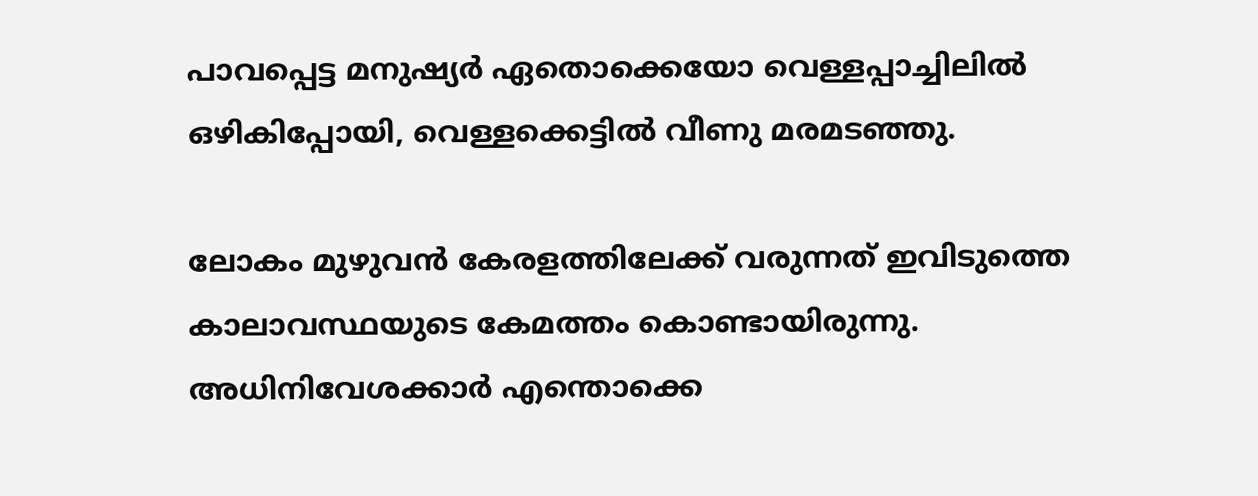പാവപ്പെട്ട മനുഷ്യര്‍ ഏതൊക്കെയോ വെള്ളപ്പാച്ചിലില്‍ ഒഴികിപ്പോയി, വെള്ളക്കെട്ടില്‍ വീണു മരമടഞ്ഞു.

ലോകം മുഴുവന്‍ കേരളത്തിലേക്ക് വരുന്നത് ഇവിടുത്തെ കാലാവസ്ഥയുടെ കേമത്തം കൊണ്ടായിരുന്നു. അധിനിവേശക്കാര്‍ എന്തൊക്കെ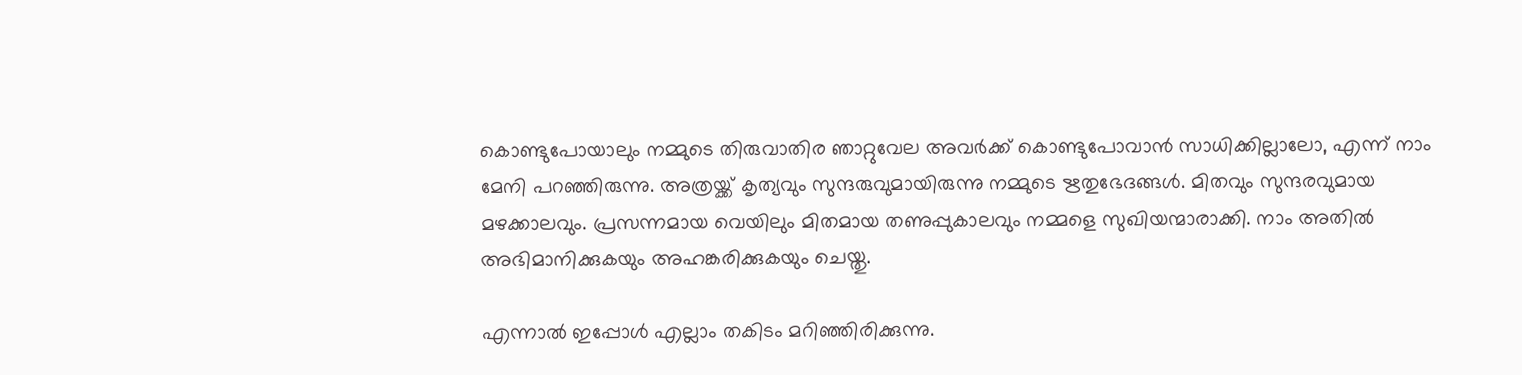കൊണ്ടുപോയാലും നമ്മുടെ തിരുവാതിര ഞാറ്റുവേല അവര്‍ക്ക് കൊണ്ടുപോവാന്‍ സാധിക്കില്ലാലോ, എന്ന് നാം മേനി പറഞ്ഞിരുന്നു. അത്രയ്ക്ക് കൃത്യവും സുന്ദരുവുമായിരുന്നു നമ്മുടെ ഋതുഭേദങ്ങള്‍. മിതവും സുന്ദരവുമായ മഴക്കാലവും. പ്രസന്നമായ വെയിലും മിതമായ തണുപ്പുകാലവും നമ്മളെ സുഖിയന്മാരാക്കി. നാം അതില്‍ അഭിമാനിക്കുകയും അഹങ്കരിക്കുകയും ചെയ്തു.

എന്നാല്‍ ഇപ്പോള്‍ എല്ലാം തകിടം മറിഞ്ഞിരിക്കുന്നു.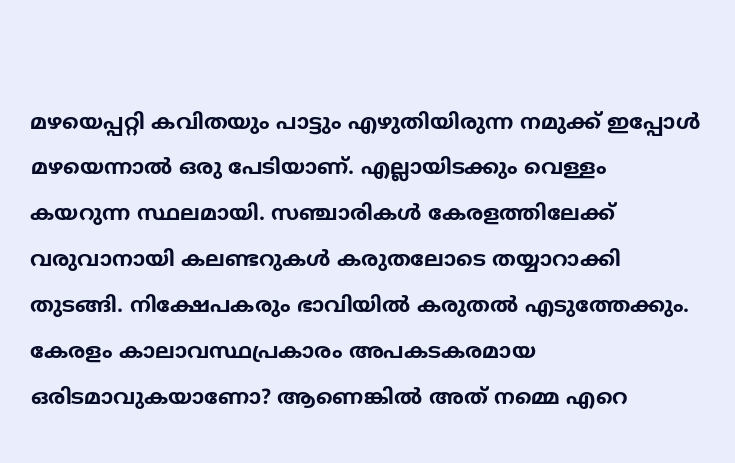മഴയെപ്പറ്റി കവിതയും പാട്ടും എഴുതിയിരുന്ന നമുക്ക് ഇപ്പോള്‍ മഴയെന്നാല്‍ ഒരു പേടിയാണ്. എല്ലായിടക്കും വെള്ളം കയറുന്ന സ്ഥലമായി. സഞ്ചാരികള്‍ കേരളത്തിലേക്ക് വരുവാനായി കലണ്ടറുകള്‍ കരുതലോടെ തയ്യാറാക്കി തുടങ്ങി. നിക്ഷേപകരും ഭാവിയില്‍ കരുതല്‍ എടുത്തേക്കും. കേരളം കാലാവസ്ഥപ്രകാരം അപകടകരമായ ഒരിടമാവുകയാണോ? ആണെങ്കില്‍ അത് നമ്മെ എറെ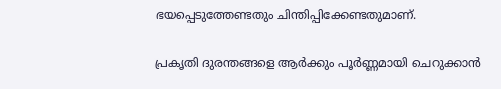ഭയപ്പെടുത്തേണ്ടതും ചിന്തിപ്പിക്കേണ്ടതുമാണ്.

പ്രകൃതി ദുരന്തങ്ങളെ ആര്‍ക്കും പൂര്‍ണ്ണമായി ചെറുക്കാന്‍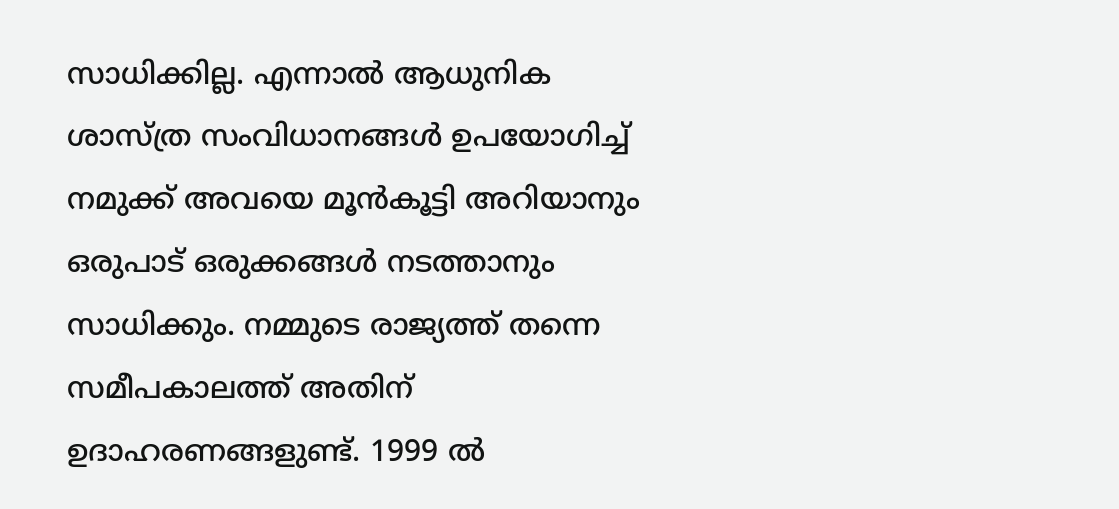സാധിക്കില്ല. എന്നാല്‍ ആധുനിക ശാസ്ത്ര സംവിധാനങ്ങള്‍ ഉപയോഗിച്ച് നമുക്ക് അവയെ മൂന്‍കൂട്ടി അറിയാനും ഒരുപാട് ഒരുക്കങ്ങള്‍ നടത്താനും സാധിക്കും. നമ്മുടെ രാജ്യത്ത് തന്നെ സമീപകാലത്ത് അതിന് ഉദാഹരണങ്ങളുണ്ട്. 1999 ല്‍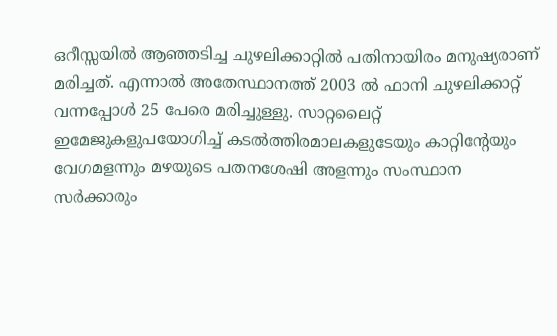ഒറീസ്സയില്‍ ആഞ്ഞടിച്ച ചുഴലിക്കാറ്റില്‍ പതിനായിരം മനുഷ്യരാണ് മരിച്ചത്. എന്നാല്‍ അതേസ്ഥാനത്ത് 2003 ല്‍ ഫാനി ചുഴലിക്കാറ്റ് വന്നപ്പോള്‍ 25 പേരെ മരിച്ചുള്ളു. സാറ്റലൈറ്റ് ഇമേജുകളുപയോഗിച്ച് കടല്‍ത്തിരമാലകളുടേയും കാറ്റിന്റേയും വേഗമളന്നും മഴയുടെ പതനശേഷി അളന്നും സംസ്ഥാന സര്‍ക്കാരും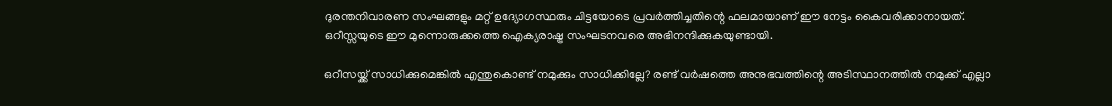ദുരന്തനിവാരണ സംഘങ്ങളും മറ്റ് ഉദ്യോഗസ്ഥരും ചിട്ടയോടെ പ്രവര്‍ത്തിച്ചതിന്റെ ഫലമായാണ് ഈ നേട്ടം കൈവരിക്കാനായത്. ഒറീസ്സയുടെ ഈ മുന്നൊരുക്കത്തെ ഐക്യരാഷ്ട്ര സംഘടനവരെ അഭിനന്ദിക്കുകയുണ്ടായി.

ഒറീസയ്ക്ക് സാധിക്കുമെങ്കില്‍ എന്തുകൊണ്ട് നമുക്കും സാധിക്കില്ലേ? രണ്ട് വര്‍ഷത്തെ അനുഭവത്തിന്റെ അടിസ്ഥാനത്തില്‍ നമുക്ക് എല്ലാ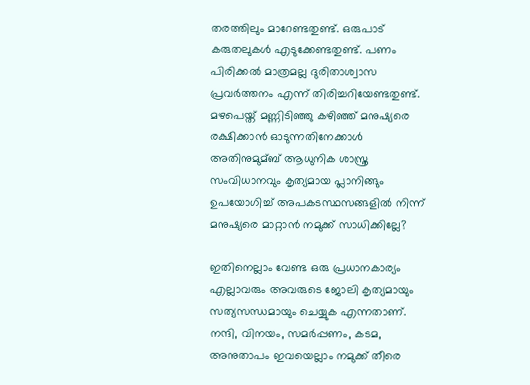തരത്തിലും മാറേണ്ടതുണ്ട്. ഒരുപാട് കരുതലുകള്‍ എടുക്കേണ്ടതുണ്ട്. പണം പിരിക്കല്‍ മാത്രമല്ല ദുരിതാശ്വാസ പ്രവര്‍ത്തനം എന്ന് തിരിച്ചറിയേണ്ടതുണ്ട്. മഴപെയ്ത് മണ്ണിടിഞ്ഞു കഴിഞ്ഞ് മനുഷ്യരെ രക്ഷിക്കാന്‍ ഓടുന്നതിനേക്കാള്‍ അതിനുമുമ്ബ് ആധുനിക ശാസ്ത്ര സംവിധാനവും കൃത്യമായ പ്ലാനിങ്ങും ഉപയോഗിച്ച് അപകടസ്ഥസങ്ങളില്‍ നിന്ന് മനുഷ്യരെ മാറ്റാന്‍ നമുക്ക് സാധിക്കില്ലേ?

ഇതിനെല്ലാം വേണ്ട ഒരു പ്രധാനകാര്യം എല്ലാവരും അവരുടെ ജോലി കൃത്യമായും സത്യസന്ധമായും ചെയ്യുക എന്നതാണ്. നന്ദി, വിനയം, സമര്‍പ്പണം, കടമ, അനുതാപം ഇവയെല്ലാം നമുക്ക് തീരെ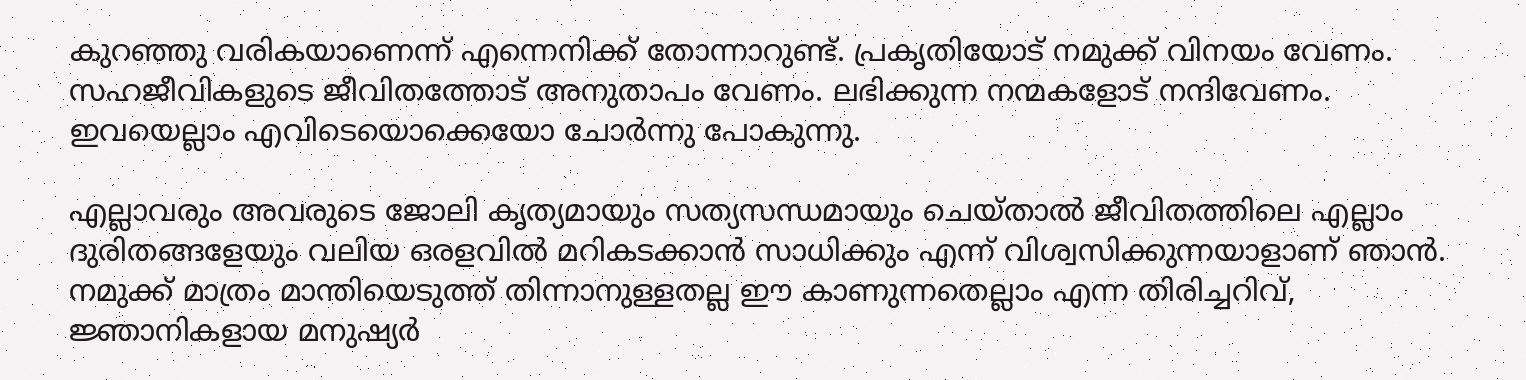കുറഞ്ഞു വരികയാണെന്ന് എന്നെനിക്ക് തോന്നാറുണ്ട്. പ്രകൃതിയോട് നമുക്ക് വിനയം വേണം. സഹജീവികളുടെ ജീവിതത്തോട് അനുതാപം വേണം. ലഭിക്കുന്ന നന്മകളോട് നന്ദിവേണം. ഇവയെല്ലാം എവിടെയൊക്കെയോ ചോര്‍ന്നു പോകുന്നു.

എല്ലാവരും അവരുടെ ജോലി കൃത്യമായും സത്യസന്ധമായും ചെയ്താല്‍ ജീവിതത്തിലെ എല്ലാം ദുരിതങ്ങളേയും വലിയ ഒരളവില്‍ മറികടക്കാന്‍ സാധിക്കും എന്ന് വിശ്വസിക്കുന്നയാളാണ് ഞാന്‍. നമുക്ക് മാത്രം മാന്തിയെടുത്ത് തിന്നാനുള്ളതല്ല ഈ കാണുന്നതെല്ലാം എന്ന തിരിച്ചറിവ്, ജ്ഞാനികളായ മനുഷ്യര്‍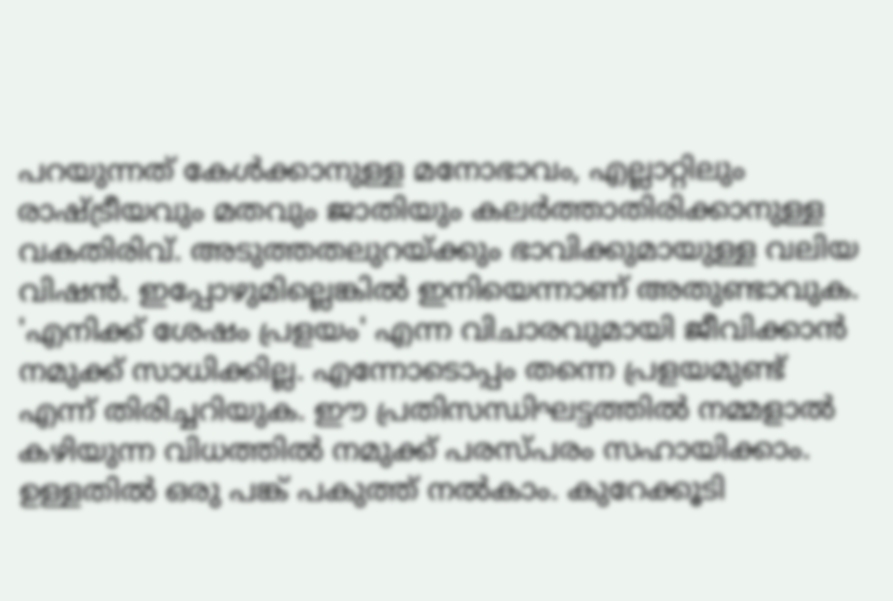പറയുന്നത് കേള്‍ക്കാനുള്ള മനോഭാവം, എല്ലാറ്റിലും രാഷ്ട്രീയവും മതവും ജാതിയും കലര്‍ത്താതിരിക്കാനുള്ള വകതിരിവ്. അടുത്തതലുറയ്ക്കും ഭാവിക്കുമായുള്ള വലിയ വിഷന്‍. ഇപ്പോഴുമില്ലെങ്കില്‍ ഇനിയെന്നാണ് അതുണ്ടാവുക. 'എനിക്ക് ശേഷം പ്രളയം' എന്ന വിചാരവുമായി ജീവിക്കാന്‍ നമുക്ക് സാധിക്കില്ല. എന്നോടൊപ്പം തന്നെ പ്രളയമുണ്ട് എന്ന് തിരിച്ചറിയുക. ഈ പ്രതിസന്ധിഘട്ടത്തില്‍ നമ്മളാല്‍ കഴിയുന്ന വിധത്തില്‍ നമുക്ക് പരസ്പരം സഹായിക്കാം. ഉള്ളതില്‍ ഒരു പങ്ക് പകുത്ത് നല്‍കാം. കുറേക്കൂടി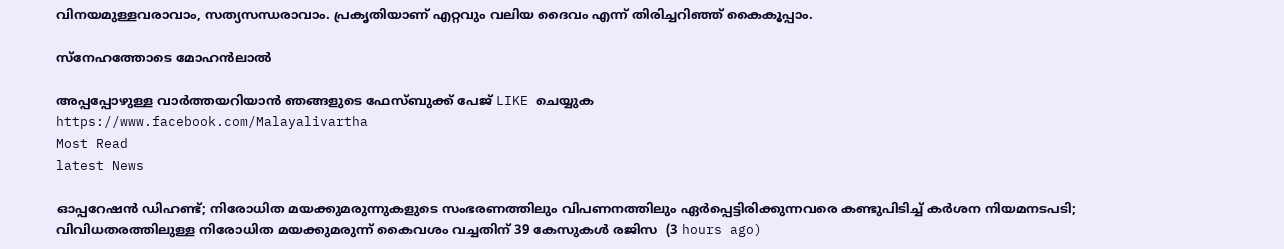വിനയമുള്ളവരാവാം, സത്യസന്ധരാവാം. പ്രകൃതിയാണ് എറ്റവും വലിയ ദൈവം എന്ന് തിരിച്ചറിഞ്ഞ് കൈകൂപ്പാം.

സ്‌നേഹത്തോടെ മോഹന്‍ലാല്‍

അപ്പപ്പോഴുള്ള വാര്‍ത്തയറിയാന്‍ ഞങ്ങളുടെ ഫേസ്‌ബുക്ക്‌ പേജ് LIKE ചെയ്യുക
https://www.facebook.com/Malayalivartha
Most Read
latest News

ഓപ്പറേഷന്‍ ഡിഹണ്ട്; നിരോധിത മയക്കുമരുന്നുകളുടെ സംഭരണത്തിലും വിപണനത്തിലും ഏര്‍പ്പെട്ടിരിക്കുന്നവരെ കണ്ടുപിടിച്ച് കര്‍ശന നിയമനടപടി; വിവിധതരത്തിലുള്ള നിരോധിത മയക്കുമരുന്ന് കൈവശം വച്ചതിന് 39 കേസുകള്‍ രജിസ  (3 hours ago)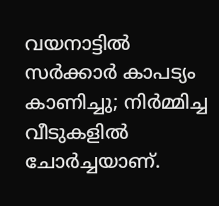വയനാട്ടില്‍ സര്‍ക്കാര്‍ കാപട്യം കാണിച്ചു; നിര്‍മ്മിച്ച വീടുകളില്‍ ചോര്‍ച്ചയാണ്.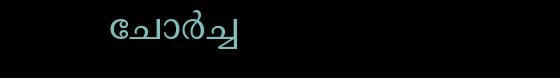ചോര്‍ച്ച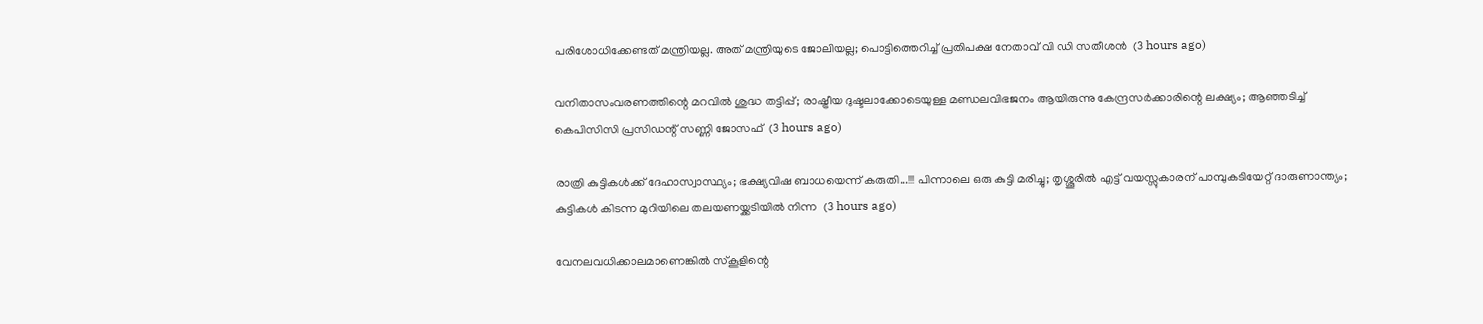പരിശോധിക്കേണ്ടത് മന്ത്രിയല്ല. അത് മന്ത്രിയുടെ ജോലിയല്ല; പൊട്ടിത്തെറിച്ച് പ്രതിപക്ഷ നേതാവ് വി ഡി സതീശൻ  (3 hours ago)

വനിതാസംവരണത്തിന്റെ മറവില്‍ ശുദ്ധ തട്ടിപ്പ്; രാഷ്ട്രീയ ദുഷ്ടലാക്കോടെയുള്ള മണ്ഡലവിഭജനം ആയിരുന്നു കേന്ദ്രസര്‍ക്കാരിന്റെ ലക്ഷ്യം; ആഞ്ഞടിച്ച് കെപിസിസി പ്രസിഡന്റ് സണ്ണി ജോസഫ്  (3 hours ago)

രാത്രി കുട്ടികൾക്ക് ദേഹാസ്വാസ്ഥ്യം; ഭക്ഷ്യവിഷ ബാധയെന്ന് കരുതി...!!! പിന്നാലെ ഒരു കുട്ടി മരിച്ചു; തൃശ്ശൂരിൽ എട്ട് വയസ്സുകാരന് പാമ്പുകടിയേറ്റ് ദാരുണാന്ത്യം; കുട്ടികൾ കിടന്ന മുറിയിലെ തലയണയ്ക്കടിയിൽ നിന്ന  (3 hours ago)

വേനലവധിക്കാലമാണെങ്കിൽ സ്‌കൂളിന്റെ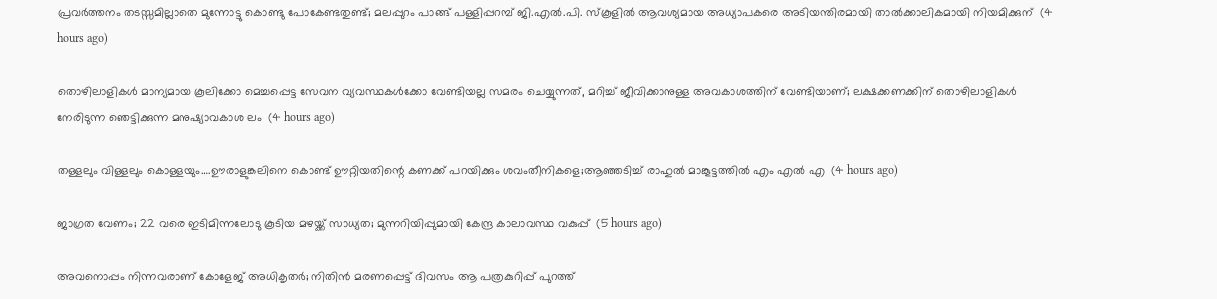പ്രവർത്തനം തടസ്സമില്ലാതെ മുന്നോട്ടു കൊണ്ടു പോകേണ്ടതുണ്ട്; മലപ്പുറം പാങ്ങ് പള്ളിപ്പറമ്പ് ജി.എൽ.പി. സ്‌കൂളിൽ ആവശ്യമായ അധ്യാപകരെ അടിയന്തിരമായി താൽക്കാലികമായി നിയമിക്കുന്  (4 hours ago)

തൊഴിലാളികൾ മാന്യമായ കൂലിക്കോ മെച്ചപ്പെട്ട സേവന വ്യവസ്ഥകൾക്കോ വേണ്ടിയല്ല സമരം ചെയ്യുന്നത്, മറിച്ച് ജീവിക്കാനുള്ള അവകാശത്തിന് വേണ്ടിയാണ്; ലക്ഷക്കണക്കിന് തൊഴിലാളികൾ നേരിടുന്ന ഞെട്ടിക്കുന്ന മനുഷ്യാവകാശ ലം  (4 hours ago)

തള്ളലും വിള്ളലും കൊള്ളയും….ഊരാളുങ്കലിനെ കൊണ്ട് ഊറ്റിയതിന്റെ കണക്ക് പറയിക്കും ശവംതീനികളെ;ആഞ്ഞടിച്ച് രാഹുൽ മാങ്കൂട്ടത്തിൽ എം എൽ എ  (4 hours ago)

ജാഗ്രത വേണം; 22 വരെ ഇടിമിന്നലോടു കൂടിയ മഴയ്ക്ക് സാധ്യത; മുന്നറിയിപ്പുമായി കേന്ദ്ര കാലാവസ്ഥ വകുപ്പ്  (5 hours ago)

അവനൊപ്പം നിന്നവരാണ് കോളേജ് അധികൃതർ; നിതിൻ മരണപ്പെട്ട് ദിവസം ആ പത്രകുറിപ്പ് പുറത്ത്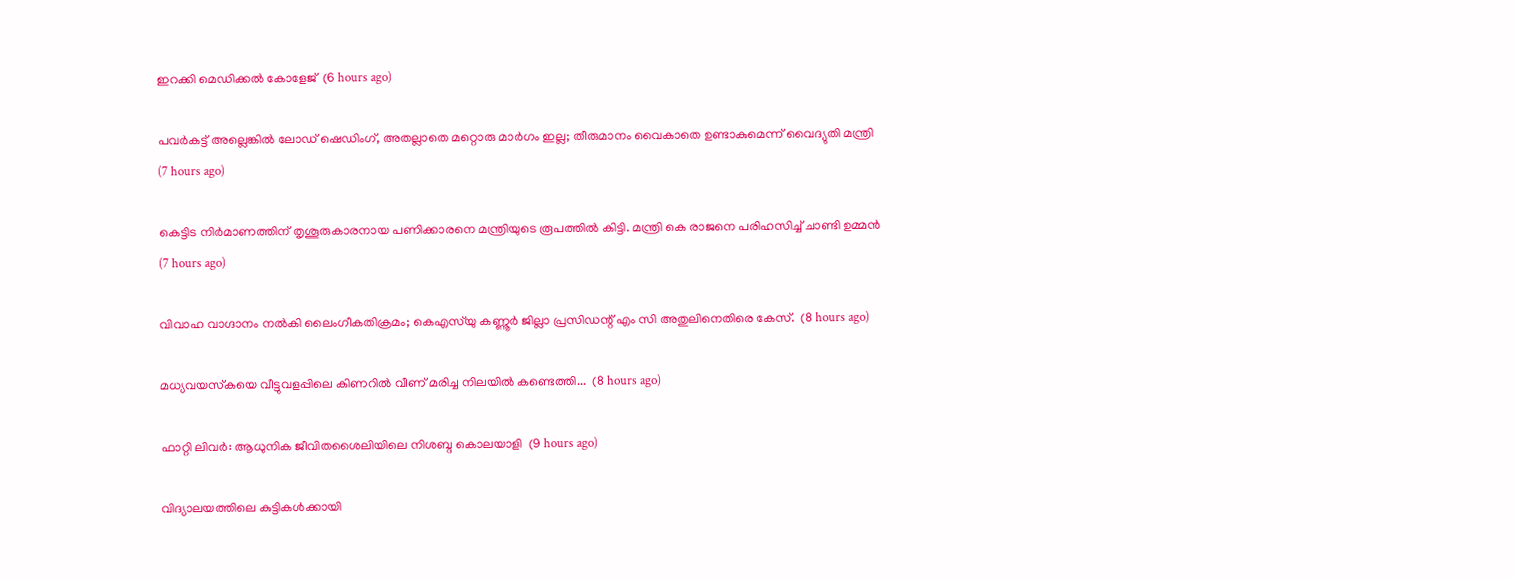ഇറക്കി മെഡിക്കൽ കോളേജ്  (6 hours ago)

പവർകട്ട് അല്ലെങ്കിൽ ലോഡ് ഷെഡിംഗ്, അതല്ലാതെ മറ്റൊരു മാർഗം ഇല്ല; തീരുമാനം വൈകാതെ ഉണ്ടാകുമെന്ന് വൈദ്യുതി മന്ത്രി  (7 hours ago)

കെട്ടിട നിർമാണത്തിന് തൃശൂരുകാരനായ പണിക്കാരനെ മന്ത്രിയുടെ രൂപത്തിൽ കിട്ടി. മന്ത്രി കെ രാജനെ പരിഹസിച്ച് ചാണ്ടി ഉമ്മൻ  (7 hours ago)

വിവാഹ വാഗ്ദാനം നൽകി ലൈംഗീകതിക്രമം; കെഎസ്‌യു കണ്ണൂര്‍ ജില്ലാ പ്രസിഡന്റ് എം സി അതുലിനെതിരെ കേസ്.  (8 hours ago)

മധ്യവയസ്‌കയെ വീട്ടുവളപ്പിലെ കിണറില്‍ വീണ് മരിച്ച നിലയില്‍ കണ്ടെത്തി...  (8 hours ago)

ഫാറ്റി ലിവർ: ആധുനിക ജീവിതശൈലിയിലെ നിശബ്ദ കൊലയാളി  (9 hours ago)

വിദ്യാലയത്തിലെ കുട്ടികൾക്കായി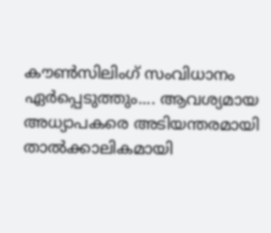കൗൺസിലിംഗ് സംവിധാനം ഏർപ്പെടുത്തും.... ആവശ്യമായ അധ്യാപകരെ അടിയന്തരമായി താൽക്കാലികമായി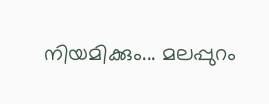നിയമിക്കും... മലപ്പുറം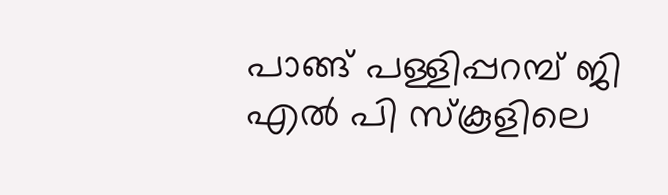പാങ്ങ് പള്ളിപ്പറമ്പ് ജി എൽ പി സ്‌കൂളിലെ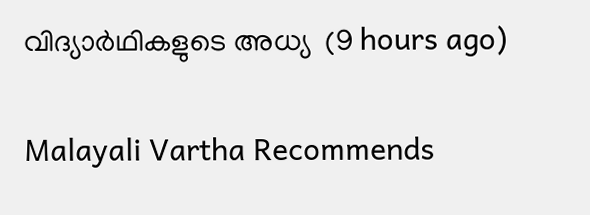വിദ്യാര്‍ഥികളുടെ അധ്യ  (9 hours ago)

Malayali Vartha Recommends